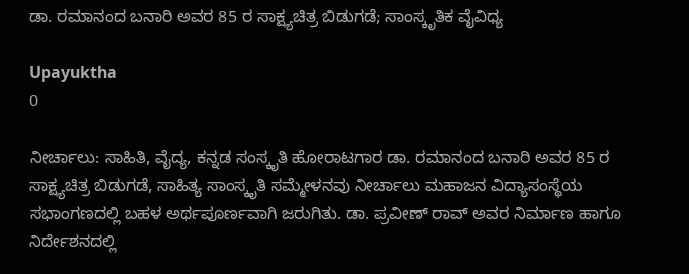ಡಾ. ರಮಾನಂದ ಬನಾರಿ ಅವರ 85 ರ ಸಾಕ್ಷ್ಯಚಿತ್ರ ಬಿಡುಗಡೆ; ಸಾಂಸ್ಕೃತಿಕ ವೈವಿಧ್ಯ

Upayuktha
0

ನೀರ್ಚಾಲು: ಸಾಹಿತಿ, ವೈದ್ಯ, ಕನ್ನಡ ಸಂಸ್ಕೃತಿ ಹೋರಾಟಗಾರ ಡಾ. ರಮಾನಂದ ಬನಾರಿ ಅವರ 85 ರ ಸಾಕ್ಷ್ಯಚಿತ್ರ ಬಿಡುಗಡೆ, ಸಾಹಿತ್ಯ ಸಾಂಸ್ಕೃತಿ ಸಮ್ಮೇಳನವು ನೀರ್ಚಾಲು ಮಹಾಜನ ವಿದ್ಯಾಸಂಸ್ಥೆಯ ಸಭಾಂಗಣದಲ್ಲಿ ಬಹಳ ಅರ್ಥಪೂರ್ಣವಾಗಿ ಜರುಗಿತು. ಡಾ. ಪ್ರವೀಣ್ ರಾವ್ ಅವರ ನಿರ್ಮಾಣ ಹಾಗೂ ನಿರ್ದೇಶನದಲ್ಲಿ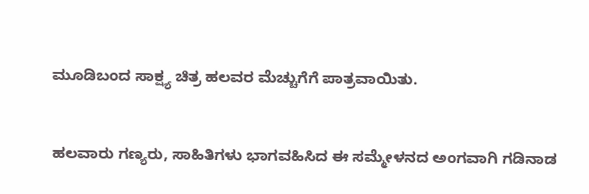ಮೂಡಿಬಂದ ಸಾಕ್ಷ್ಯ ಚಿತ್ರ ಹಲವರ ಮೆಚ್ಚುಗೆಗೆ ಪಾತ್ರವಾಯಿತು.


ಹಲವಾರು ಗಣ್ಯರು, ಸಾಹಿತಿಗಳು ಭಾಗವಹಿಸಿದ ಈ ಸಮ್ಮೇಳನದ ಅಂಗವಾಗಿ ಗಡಿನಾಡ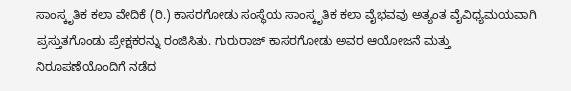ಸಾಂಸ್ಕೃತಿಕ ಕಲಾ ವೇದಿಕೆ (ರಿ.) ಕಾಸರಗೋಡು ಸಂಸ್ಥೆಯ ಸಾಂಸ್ಕೃತಿಕ ಕಲಾ ವೈಭವವು ಅತ್ಯಂತ ವೈವಿಧ್ಯಮಯವಾಗಿ ಪ್ರಸ್ತುತಗೊಂಡು ಪ್ರೇಕ್ಷಕರನ್ನು ರಂಜಿಸಿತು. ಗುರುರಾಜ್ ಕಾಸರಗೋಡು ಅವರ ಆಯೋಜನೆ ಮತ್ತು ನಿರೂಪಣೆಯೊಂದಿಗೆ ನಡೆದ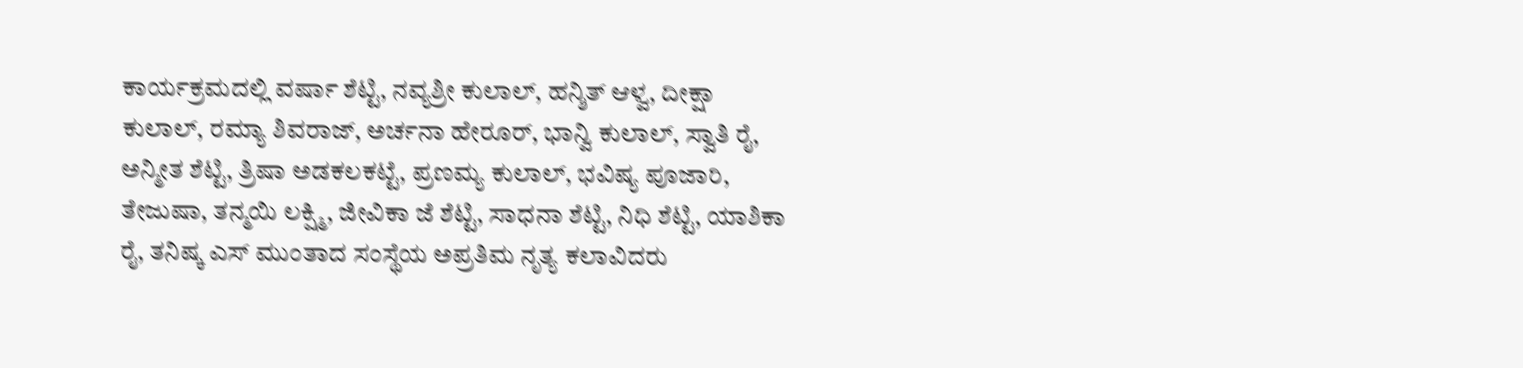ಕಾರ್ಯಕ್ರಮದಲ್ಲಿ ವರ್ಷಾ ಶೆಟ್ಟಿ, ನವ್ಯಶ್ರೀ ಕುಲಾಲ್, ಹನ್ಶಿತ್ ಆಳ್ವ, ದೀಕ್ಷಾ ಕುಲಾಲ್, ರಮ್ಯಾ ಶಿವರಾಜ್, ಅರ್ಚನಾ ಹೇರೂರ್, ಭಾನ್ವಿ ಕುಲಾಲ್, ಸ್ವಾತಿ ರೈ, ಅನ್ಮೀತ ಶೆಟ್ಟಿ, ತ್ರಿಷಾ ಅಡಕಲಕಟ್ಟೆ, ಪ್ರಣಮ್ಯ ಕುಲಾಲ್, ಭವಿಷ್ಯ ಪೂಜಾರಿ, ತೇಜುಷಾ, ತನ್ಮಯಿ ಲಕ್ಷ್ಮಿ, ಜೀವಿಕಾ ಜೆ ಶೆಟ್ಟಿ, ಸಾಧನಾ ಶೆಟ್ಟಿ, ನಿಧಿ ಶೆಟ್ಟಿ, ಯಾಶಿಕಾ ರೈ, ತನಿಷ್ಕ ಎಸ್ ಮುಂತಾದ ಸಂಸ್ಥೆಯ ಅಪ್ರತಿಮ ನೃತ್ಯ ಕಲಾವಿದರು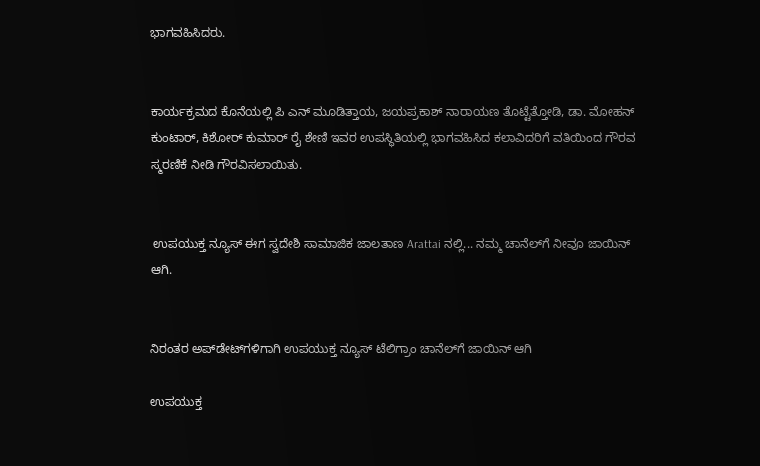ಭಾಗವಹಿಸಿದರು.


ಕಾರ್ಯಕ್ರಮದ ಕೊನೆಯಲ್ಲಿ ಪಿ ಎನ್ ಮೂಡಿತ್ತಾಯ, ಜಯಪ್ರಕಾಶ್ ನಾರಾಯಣ ತೊಟ್ಟೆತ್ತೋಡಿ, ಡಾ. ಮೋಹನ್ ಕುಂಟಾರ್, ಕಿಶೋರ್ ಕುಮಾರ್ ರೈ ಶೇಣಿ ಇವರ ಉಪಸ್ಥಿತಿಯಲ್ಲಿ ಭಾಗವಹಿಸಿದ ಕಲಾವಿದರಿಗೆ ವತಿಯಿಂದ ಗೌರವ ಸ್ಮರಣಿಕೆ ನೀಡಿ ಗೌರವಿಸಲಾಯಿತು.


 ಉಪಯುಕ್ತ ನ್ಯೂಸ್ ಈಗ ಸ್ವದೇಶಿ ಸಾಮಾಜಿಕ ಜಾಲತಾಣ Arattai ನಲ್ಲಿ... ನಮ್ಮ ಚಾನೆಲ್‌ಗೆ ನೀವೂ ಜಾಯಿನ್ ಆಗಿ.


ನಿರಂತರ ಅಪ್‌ಡೇಟ್‌ಗಳಿಗಾಗಿ ಉಪಯುಕ್ತ ನ್ಯೂಸ್‌ ಟೆಲಿಗ್ರಾಂ ಚಾನೆಲ್‌ಗೆ ಜಾಯಿನ್‌ ಆಗಿ

ಉಪಯುಕ್ತ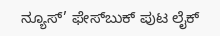ನ್ಯೂಸ್‌’ ಫೇಸ್‌ಬುಕ್ ಪುಟ ಲೈಕ್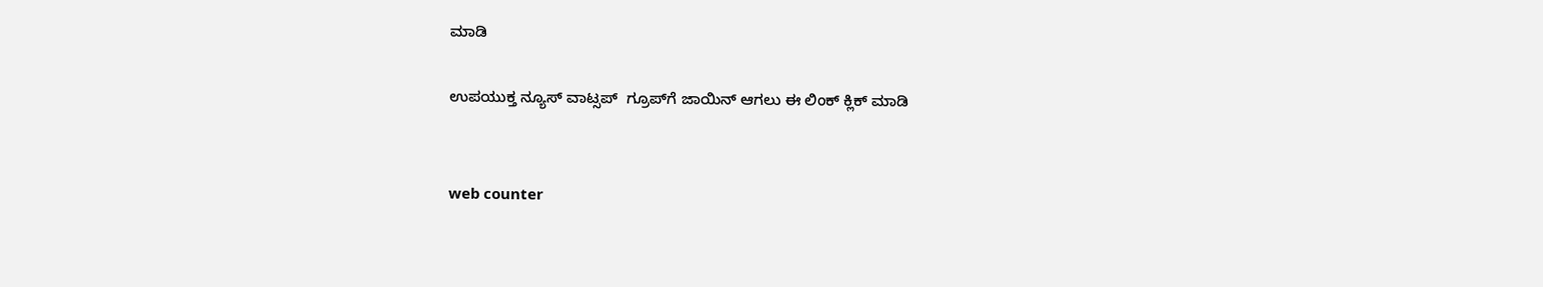ಮಾಡಿ

ಉಪಯುಕ್ತ ನ್ಯೂಸ್‌ ವಾಟ್ಸಪ್‌  ಗ್ರೂಪ್‌ಗೆ ಜಾಯಿನ್ ಆಗಲು ಈ ಲಿಂಕ್ ಕ್ಲಿಕ್ ಮಾಡಿ


web counter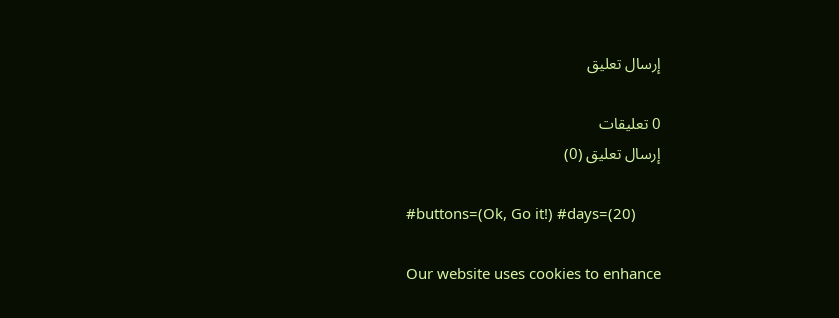إرسال تعليق

0 تعليقات
إرسال تعليق (0)

#buttons=(Ok, Go it!) #days=(20)

Our website uses cookies to enhance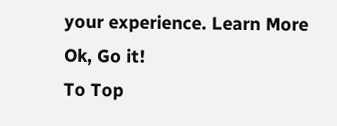your experience. Learn More
Ok, Go it!
To Top